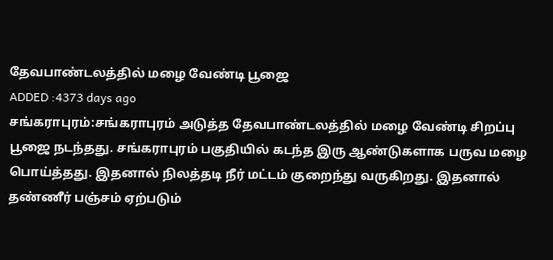தேவபாண்டலத்தில் மழை வேண்டி பூஜை
ADDED :4373 days ago
சங்கராபுரம்:சங்கராபுரம் அடுத்த தேவபாண்டலத்தில் மழை வேண்டி சிறப்பு பூஜை நடந்தது. சங்கராபுரம் பகுதியில் கடந்த இரு ஆண்டுகளாக பருவ மழை பொய்த்தது. இதனால் நிலத்தடி நீர் மட்டம் குறைந்து வருகிறது. இதனால் தண்ணீர் பஞ்சம் ஏற்படும்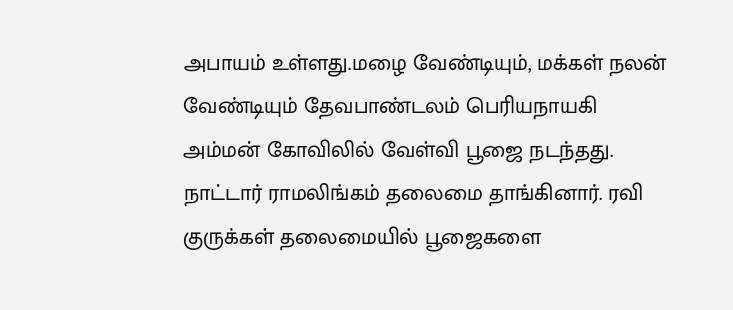அபாயம் உள்ளது.மழை வேண்டியும், மக்கள் நலன் வேண்டியும் தேவபாண்டலம் பெரியநாயகி அம்மன் கோவிலில் வேள்வி பூஜை நடந்தது. நாட்டார் ராமலிங்கம் தலைமை தாங்கினார். ரவி குருக்கள் தலைமையில் பூஜைகளை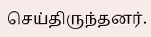செய்திருந்தனர்.